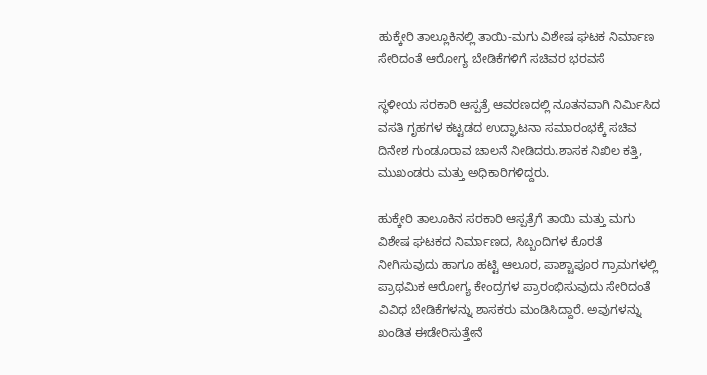ಹುಕ್ಕೇರಿ ತಾಲ್ಲೂಕಿನಲ್ಲಿ ತಾಯಿ-ಮಗು ವಿಶೇಷ ಘಟಕ ನಿರ್ಮಾಣ ಸೇರಿದಂತೆ ಆರೋಗ್ಯ ಬೇಡಿಕೆಗಳಿಗೆ ಸಚಿವರ ಭರವಸೆ

ಸ್ಥಳೀಯ ಸರಕಾರಿ ಆಸ್ಪತ್ರೆ ಆವರಣದಲ್ಲಿ ನೂತನವಾಗಿ ನಿರ್ಮಿಸಿದ ವಸತಿ ಗೃಹಗಳ ಕಟ್ಟಡದ ಉದ್ಘಾಟನಾ ಸಮಾರಂಭಕ್ಕೆ ಸಚಿವ ದಿನೇಶ ಗುಂಡೂರಾವ ಚಾಲನೆ ನೀಡಿದರು.ಶಾಸಕ ನಿಖಿಲ ಕತ್ತಿ, ಮುಖಂಡರು ಮತ್ತು ಅಧಿಕಾರಿಗಳಿದ್ದರು.

ಹುಕ್ಕೇರಿ ತಾಲೂಕಿನ ಸರಕಾರಿ ಆಸ್ಪತ್ರೆಗೆ ತಾಯಿ ಮತ್ತು ಮಗು ವಿಶೇಷ ಘಟಕದ ನಿರ್ಮಾಣದ, ಸಿಬ್ಬಂದಿಗಳ ಕೊರತೆ ನೀಗಿಸುವುದು ಹಾಗೂ ಹಟ್ಟಿ ಆಲೂರ, ಪಾಶ್ಚಾಪೂರ ಗ್ರಾಮಗಳಲ್ಲಿ ಪ್ರಾಥಮಿಕ ಆರೋಗ್ಯ ಕೇಂದ್ರಗಳ ಪ್ರಾರಂಭಿಸುವುದು ಸೇರಿದಂತೆ ವಿವಿಧ ಬೇಡಿಕೆಗಳನ್ನು ಶಾಸಕರು ಮಂಡಿಸಿದ್ದಾರೆ. ಅವುಗಳನ್ನು ಖಂಡಿತ ಈಡೇರಿಸುತ್ತೇನೆ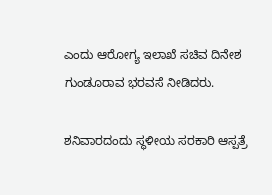ಎಂದು ಆರೋಗ್ಯ ಇಲಾಖೆ ಸಚಿವ ದಿನೇಶ ಗುಂಡೂರಾವ ಭರವಸೆ ನೀಡಿದರು.

ಶನಿವಾರದಂದು ಸ್ಥಳೀಯ ಸರಕಾರಿ ಆಸ್ಪತ್ರೆ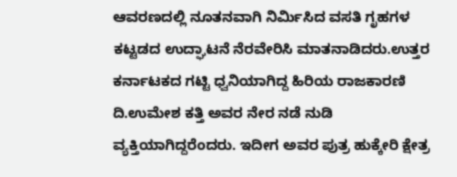ಆವರಣದಲ್ಲಿ ನೂತನವಾಗಿ ನಿರ್ಮಿಸಿದ ವಸತಿ ಗೃಹಗಳ ಕಟ್ಟಡದ ಉದ್ಘಾಟನೆ ನೆರವೇರಿಸಿ ಮಾತನಾಡಿದರು.ಉತ್ತರ ಕರ್ನಾಟಕದ ಗಟ್ಟಿ ಧ್ವನಿಯಾಗಿದ್ದ ಹಿರಿಯ ರಾಜಕಾರಣಿ ದಿ.ಉಮೇಶ ಕತ್ತಿ ಅವರ ನೇರ ನಡೆ ನುಡಿ ವ್ಯಕ್ತಿಯಾಗಿದ್ದರೆಂದರು. ಇದೀಗ ಅವರ ಪುತ್ರ ಹುಕ್ಕೇರಿ ಕ್ಷೇತ್ರ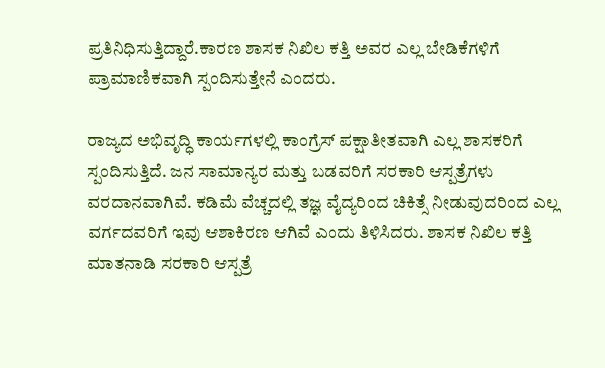ಪ್ರತಿನಿಧಿಸುತ್ತಿದ್ದಾರೆ.ಕಾರಣ ಶಾಸಕ ನಿಖಿಲ ಕತ್ತಿ ಅವರ ಎಲ್ಲ ಬೇಡಿಕೆಗಳಿಗೆ ಪ್ರಾಮಾಣಿಕವಾಗಿ ಸ್ಪಂದಿಸುತ್ತೇನೆ ಎಂದರು.

ರಾಜ್ಯದ ಅಭಿವೃದ್ಧಿ ಕಾರ್ಯಗಳಲ್ಲಿ ಕಾಂಗ್ರೆಸ್ ಪಕ್ಷಾತೀತವಾಗಿ ಎಲ್ಲ ಶಾಸಕರಿಗೆ ಸ್ಪಂದಿಸುತ್ತಿದೆ. ಜನ ಸಾಮಾನ್ಯರ ಮತ್ತು ಬಡವರಿಗೆ ಸರಕಾರಿ ಆಸ್ಪತ್ರೆಗಳು ವರದಾನವಾಗಿವೆ. ಕಡಿಮೆ ವೆಚ್ಚದಲ್ಲಿ ತಜ್ಞ ವೈದ್ಯರಿಂದ ಚಿಕಿತ್ಸೆ ನೀಡುವುದರಿಂದ ಎಲ್ಲ ವರ್ಗದವರಿಗೆ ಇವು ಆಶಾಕಿರಣ ಆಗಿವೆ ಎಂದು ತಿಳಿಸಿದರು. ಶಾಸಕ ನಿಖಿಲ ಕತ್ತಿ ಮಾತನಾಡಿ ಸರಕಾರಿ ಆಸ್ಪತ್ರೆ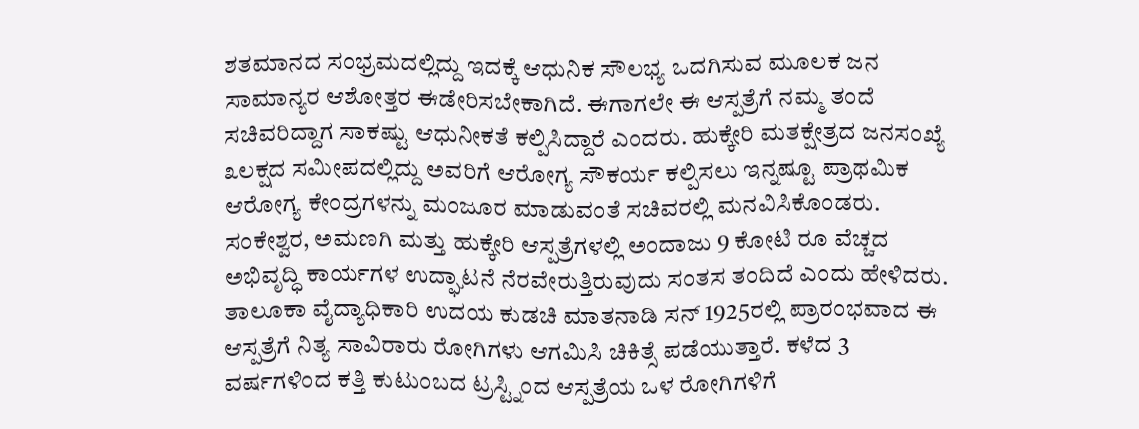ಶತಮಾನದ ಸಂಭ್ರಮದಲ್ಲಿದ್ದು ಇದಕ್ಕೆ ಆಧುನಿಕ ಸೌಲಭ್ಯ ಒದಗಿಸುವ ಮೂಲಕ ಜನ ಸಾಮಾನ್ಯರ ಆಶೋತ್ತರ ಈಡೇರಿಸಬೇಕಾಗಿದೆ. ಈಗಾಗಲೇ ಈ ಆಸ್ಪತ್ರೆಗೆ ನಮ್ಮ ತಂದೆ ಸಚಿವರಿದ್ದಾಗ ಸಾಕಷ್ಟು ಆಧುನೀಕತೆ ಕಲ್ಪಿಸಿದ್ದಾರೆ ಎಂದರು. ಹುಕ್ಕೇರಿ ಮತಕ್ಷೇತ್ರದ ಜನಸಂಖ್ಯೆ ೩ಲಕ್ಷದ ಸಮೀಪದಲ್ಲಿದ್ದು ಅವರಿಗೆ ಆರೋಗ್ಯ ಸೌಕರ್ಯ ಕಲ್ಪಿಸಲು ಇನ್ನಷ್ಟೂ ಪ್ರಾಥಮಿಕ ಆರೋಗ್ಯ ಕೇಂದ್ರಗಳನ್ನು ಮಂಜೂರ ಮಾಡುವಂತೆ ಸಚಿವರಲ್ಲಿ ಮನವಿಸಿಕೊಂಡರು. ಸಂಕೇಶ್ವರ, ಅಮಣಗಿ ಮತ್ತು ಹುಕ್ಕೇರಿ ಆಸ್ಪತ್ರೆಗಳಲ್ಲಿ ಅಂದಾಜು 9 ಕೋಟಿ ರೂ ವೆಚ್ಚದ ಅಭಿವೃದ್ಧಿ ಕಾರ್ಯಗಳ ಉದ್ಘಾಟನೆ ನೆರವೇರುತ್ತಿರುವುದು ಸಂತಸ ತಂದಿದೆ ಎಂದು ಹೇಳಿದರು. ತಾಲೂಕಾ ವೈದ್ಯಾಧಿಕಾರಿ ಉದಯ ಕುಡಚಿ ಮಾತನಾಡಿ ಸನ್ 1925ರಲ್ಲಿ ಪ್ರಾರಂಭವಾದ ಈ ಆಸ್ಪತ್ರೆಗೆ ನಿತ್ಯ ಸಾವಿರಾರು ರೋಗಿಗಳು ಆಗಮಿಸಿ ಚಿಕಿತ್ಸೆ ಪಡೆಯುತ್ತಾರೆ. ಕಳೆದ 3 ವರ್ಷಗಳಿಂದ ಕತ್ತಿ ಕುಟುಂಬದ ಟ್ರಸ್ಟ್ನಿಂದ ಆಸ್ಪತ್ರೆಯ ಒಳ ರೋಗಿಗಳಿಗೆ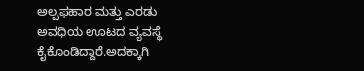ಅಲ್ಪಫಹಾರ ಮತ್ತು ಎರಡು ಅವಧಿಯ ಊಟದ ವ್ಯವಸ್ಥೆ ಕೈಕೊಂಡಿದ್ದಾರೆ.ಅದಕ್ಕಾಗಿ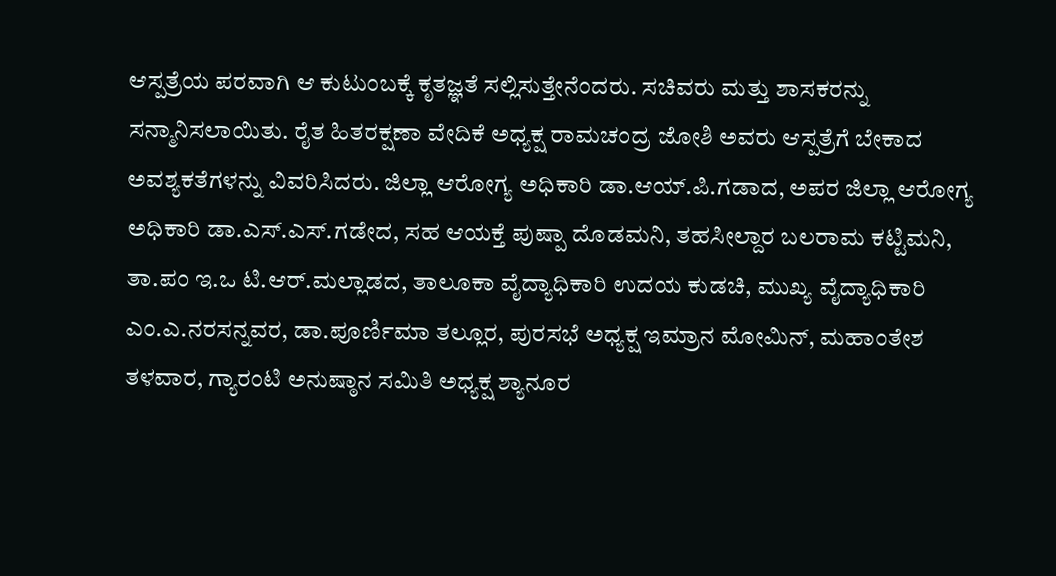ಆಸ್ಪತ್ರೆಯ ಪರವಾಗಿ ಆ ಕುಟುಂಬಕ್ಕೆ ಕೃತಜ್ಞತೆ ಸಲ್ಲಿಸುತ್ತೇನೆಂದರು. ಸಚಿವರು ಮತ್ತು ಶಾಸಕರನ್ನು ಸನ್ಮಾನಿಸಲಾಯಿತು. ರೈತ ಹಿತರಕ್ಷಣಾ ವೇದಿಕೆ ಅಧ್ಯಕ್ಷ ರಾಮಚಂದ್ರ ಜೋಶಿ ಅವರು ಆಸ್ಪತ್ರೆಗೆ ಬೇಕಾದ ಅವಶ್ಯಕತೆಗಳನ್ನು ವಿವರಿಸಿದರು. ಜಿಲ್ಲಾ ಆರೋಗ್ಯ ಅಧಿಕಾರಿ ಡಾ.ಆಯ್.ಪಿ.ಗಡಾದ, ಅಪರ ಜಿಲ್ಲಾ ಆರೋಗ್ಯ ಅಧಿಕಾರಿ ಡಾ.ಎಸ್.ಎಸ್.ಗಡೇದ, ಸಹ ಆಯಕ್ತೆ ಪುಷ್ಪಾ ದೊಡಮನಿ, ತಹಸೀಲ್ದಾರ ಬಲರಾಮ ಕಟ್ಟಿಮನಿ, ತಾ.ಪಂ ಇ.ಒ ಟಿ.ಆರ್.ಮಲ್ಲಾಡದ, ತಾಲೂಕಾ ವೈದ್ಯಾಧಿಕಾರಿ ಉದಯ ಕುಡಚಿ, ಮುಖ್ಯ ವೈದ್ಯಾಧಿಕಾರಿ ಎಂ.ಎ.ನರಸನ್ನವರ, ಡಾ.ಪೂರ್ಣಿಮಾ ತಲ್ಲೂರ, ಪುರಸಭೆ ಅಧ್ಯಕ್ಷ ಇಮ್ರಾನ ಮೋಮಿನ್, ಮಹಾಂತೇಶ ತಳವಾರ, ಗ್ಯಾರಂಟಿ ಅನುಷ್ಠಾನ ಸಮಿತಿ ಅಧ್ಯಕ್ಷ ಶ್ಯಾನೂರ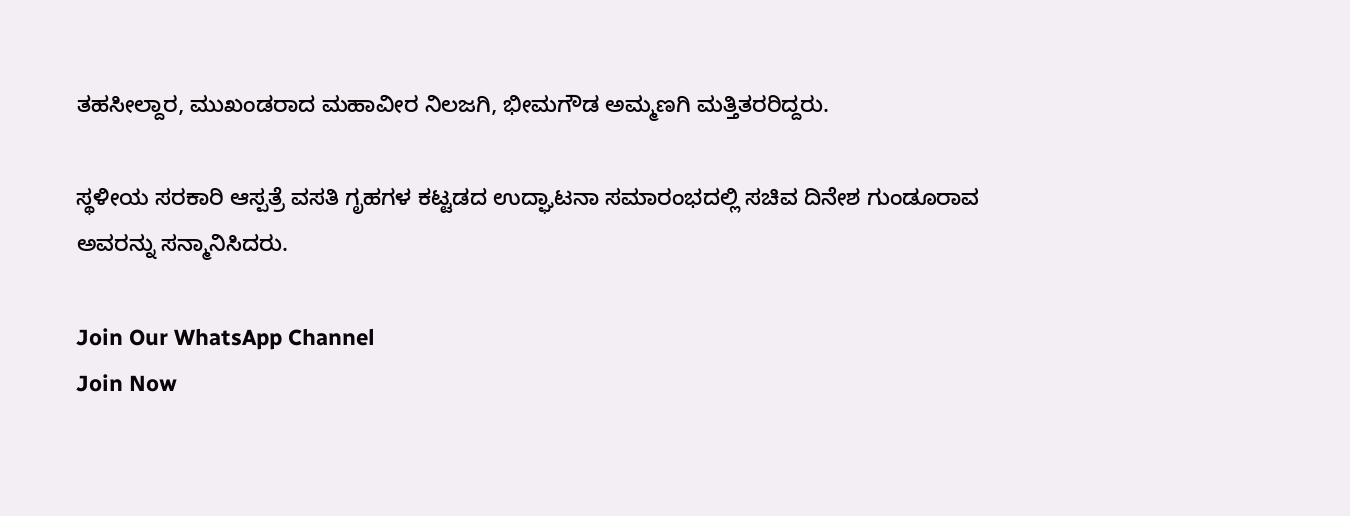ತಹಸೀಲ್ದಾರ, ಮುಖಂಡರಾದ ಮಹಾವೀರ ನಿಲಜಗಿ, ಭೀಮಗೌಡ ಅಮ್ಮಣಗಿ ಮತ್ತಿತರರಿದ್ದರು.

ಸ್ಥಳೀಯ ಸರಕಾರಿ ಆಸ್ಪತ್ರೆ ವಸತಿ ಗೃಹಗಳ ಕಟ್ಟಡದ ಉದ್ಘಾಟನಾ ಸಮಾರಂಭದಲ್ಲಿ ಸಚಿವ ದಿನೇಶ ಗುಂಡೂರಾವ ಅವರನ್ನು ಸನ್ಮಾನಿಸಿದರು.

Join Our WhatsApp Channel
Join Now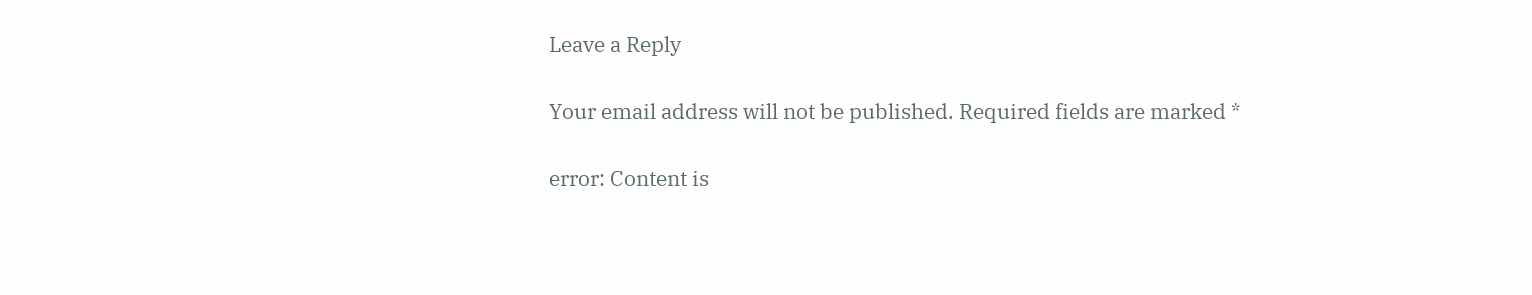Leave a Reply

Your email address will not be published. Required fields are marked *

error: Content is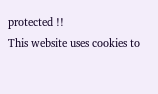protected !!
This website uses cookies to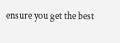ensure you get the best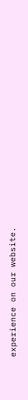experience on our website.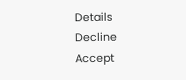Details
Decline
Accept